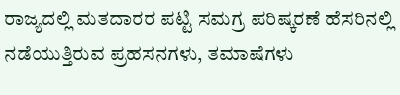ರಾಜ್ಯದಲ್ಲಿ ಮತದಾರರ ಪಟ್ಟಿ ಸಮಗ್ರ ಪರಿಷ್ಕರಣೆ ಹೆಸರಿನಲ್ಲಿ ನಡೆಯುತ್ತಿರುವ ಪ್ರಹಸನಗಳು, ತಮಾಷೆಗಳು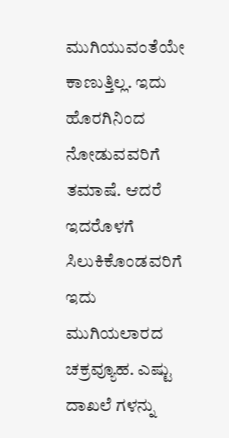ಮುಗಿಯುವಂತೆಯೇ ಕಾಣುತ್ತಿಲ್ಲ. ಇದು ಹೊರಗಿನಿಂದ ನೋಡುವವರಿಗೆ ತಮಾಷೆ. ಆದರೆ ಇದರೊಳಗೆ ಸಿಲುಕಿಕೊಂಡವರಿಗೆ ಇದು ಮುಗಿಯಲಾರದ ಚಕ್ರವ್ಯೂಹ. ಎಷ್ಟು ದಾಖಲೆ ಗಳನ್ನು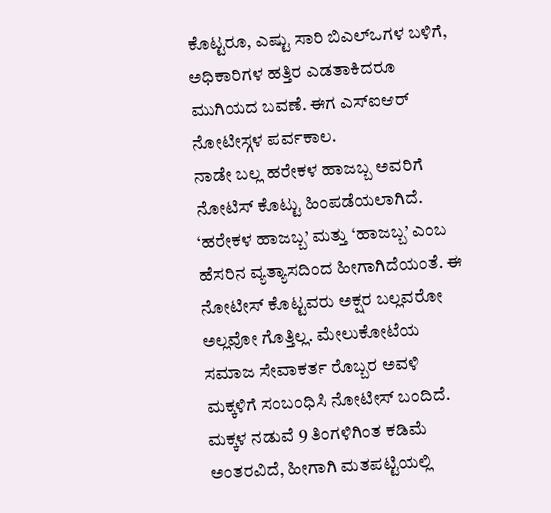ಕೊಟ್ಟರೂ, ಎಷ್ಟು ಸಾರಿ ಬಿಎಲ್ಒಗಳ ಬಳಿಗೆ, ಅಧಿಕಾರಿಗಳ ಹತ್ತಿರ ಎಡತಾಕಿದರೂ ಮುಗಿಯದ ಬವಣೆ. ಈಗ ಎಸ್ಐಆರ್ ನೋಟೀಸ್ಗಳ ಪರ್ವಕಾಲ.
ನಾಡೇ ಬಲ್ಲ ಹರೇಕಳ ಹಾಜಬ್ಬ ಅವರಿಗೆ ನೋಟಿಸ್ ಕೊಟ್ಟು ಹಿಂಪಡೆಯಲಾಗಿದೆ. ‘ಹರೇಕಳ ಹಾಜಬ್ಬ’ ಮತ್ತು ‘ಹಾಜಬ್ಬ’ ಎಂಬ ಹೆಸರಿನ ವ್ಯತ್ಯಾಸದಿಂದ ಹೀಗಾಗಿದೆಯಂತೆ. ಈ ನೋಟೀಸ್ ಕೊಟ್ಟವರು ಅಕ್ಷರ ಬಲ್ಲವರೋ ಅಲ್ಲವೋ ಗೊತ್ತಿಲ್ಲ. ಮೇಲುಕೋಟೆಯ ಸಮಾಜ ಸೇವಾಕರ್ತ ರೊಬ್ಬರ ಅವಳಿ ಮಕ್ಕಳಿಗೆ ಸಂಬಂಧಿಸಿ ನೋಟೀಸ್ ಬಂದಿದೆ. ಮಕ್ಕಳ ನಡುವೆ 9 ತಿಂಗಳಿಗಿಂತ ಕಡಿಮೆ ಅಂತರವಿದೆ, ಹೀಗಾಗಿ ಮತಪಟ್ಟಿಯಲ್ಲಿ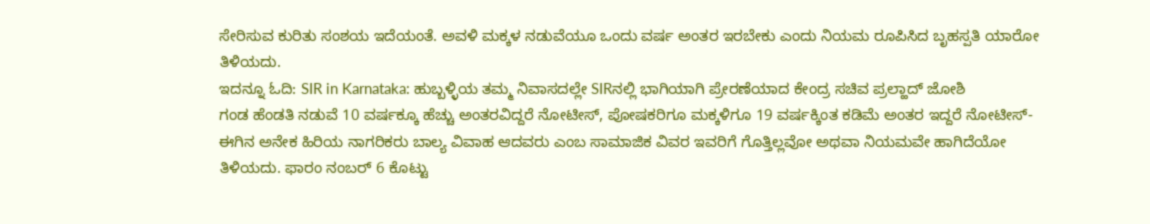ಸೇರಿಸುವ ಕುರಿತು ಸಂಶಯ ಇದೆಯಂತೆ. ಅವಳಿ ಮಕ್ಕಳ ನಡುವೆಯೂ ಒಂದು ವರ್ಷ ಅಂತರ ಇರಬೇಕು ಎಂದು ನಿಯಮ ರೂಪಿಸಿದ ಬೃಹಸ್ಪತಿ ಯಾರೋ ತಿಳಿಯದು.
ಇದನ್ನೂ ಓದಿ: SIR in Karnataka: ಹುಬ್ಬಳ್ಳಿಯ ತಮ್ಮ ನಿವಾಸದಲ್ಲೇ SIRನಲ್ಲಿ ಭಾಗಿಯಾಗಿ ಪ್ರೇರಣೆಯಾದ ಕೇಂದ್ರ ಸಚಿವ ಪ್ರಲ್ಹಾದ್ ಜೋಶಿ
ಗಂಡ ಹೆಂಡತಿ ನಡುವೆ 10 ವರ್ಷಕ್ಕೂ ಹೆಚ್ಚು ಅಂತರವಿದ್ದರೆ ನೋಟೀಸ್, ಪೋಷಕರಿಗೂ ಮಕ್ಕಳಿಗೂ 19 ವರ್ಷಕ್ಕಿಂತ ಕಡಿಮೆ ಅಂತರ ಇದ್ದರೆ ನೋಟೀಸ್- ಈಗಿನ ಅನೇಕ ಹಿರಿಯ ನಾಗರಿಕರು ಬಾಲ್ಯ ವಿವಾಹ ಆದವರು ಎಂಬ ಸಾಮಾಜಿಕ ವಿವರ ಇವರಿಗೆ ಗೊತ್ತಿಲ್ಲವೋ ಅಥವಾ ನಿಯಮವೇ ಹಾಗಿದೆಯೋ ತಿಳಿಯದು. ಫಾರಂ ನಂಬರ್ 6 ಕೊಟ್ಟು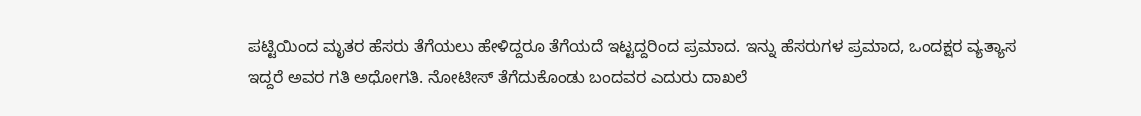ಪಟ್ಟಿಯಿಂದ ಮೃತರ ಹೆಸರು ತೆಗೆಯಲು ಹೇಳಿದ್ದರೂ ತೆಗೆಯದೆ ಇಟ್ಟದ್ದರಿಂದ ಪ್ರಮಾದ. ಇನ್ನು ಹೆಸರುಗಳ ಪ್ರಮಾದ, ಒಂದಕ್ಷರ ವ್ಯತ್ಯಾಸ ಇದ್ದರೆ ಅವರ ಗತಿ ಅಧೋಗತಿ. ನೋಟೀಸ್ ತೆಗೆದುಕೊಂಡು ಬಂದವರ ಎದುರು ದಾಖಲೆ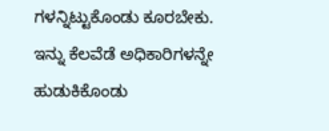ಗಳನ್ನಿಟ್ಟುಕೊಂಡು ಕೂರಬೇಕು.
ಇನ್ನು ಕೆಲವೆಡೆ ಅಧಿಕಾರಿಗಳನ್ನೇ ಹುಡುಕಿಕೊಂಡು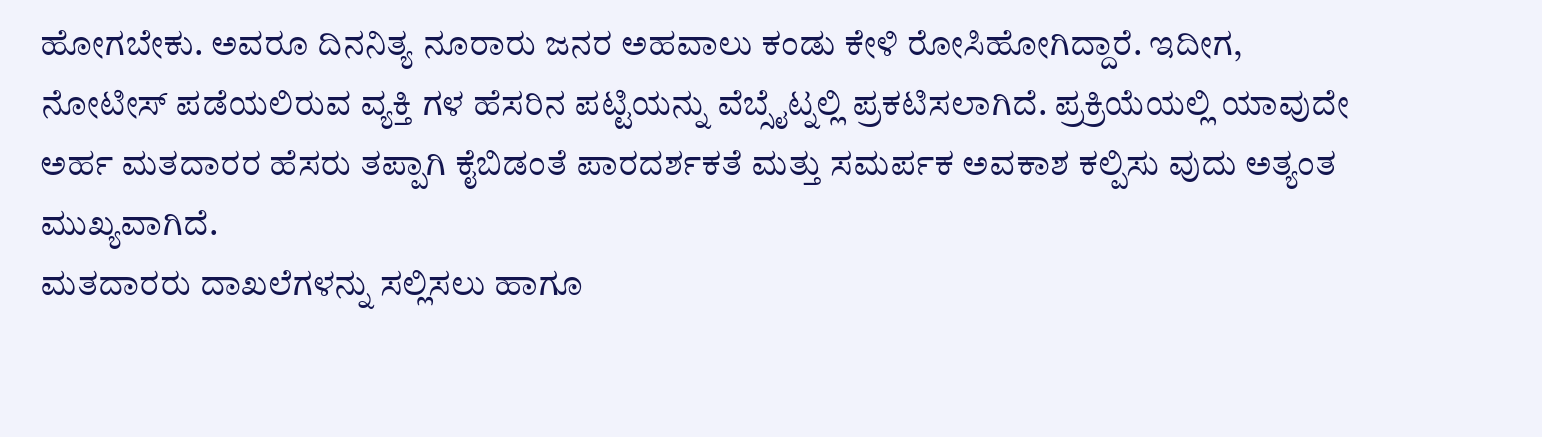ಹೋಗಬೇಕು. ಅವರೂ ದಿನನಿತ್ಯ ನೂರಾರು ಜನರ ಅಹವಾಲು ಕಂಡು ಕೇಳಿ ರೋಸಿಹೋಗಿದ್ದಾರೆ. ಇದೀಗ, ನೋಟೀಸ್ ಪಡೆಯಲಿರುವ ವ್ಯಕ್ತಿ ಗಳ ಹೆಸರಿನ ಪಟ್ಟಿಯನ್ನು ವೆಬ್ಸೈಟ್ನಲ್ಲಿ ಪ್ರಕಟಿಸಲಾಗಿದೆ. ಪ್ರಕ್ರಿಯೆಯಲ್ಲಿ ಯಾವುದೇ ಅರ್ಹ ಮತದಾರರ ಹೆಸರು ತಪ್ಪಾಗಿ ಕೈಬಿಡಂತೆ ಪಾರದರ್ಶಕತೆ ಮತ್ತು ಸಮರ್ಪಕ ಅವಕಾಶ ಕಲ್ಪಿಸು ವುದು ಅತ್ಯಂತ ಮುಖ್ಯವಾಗಿದೆ.
ಮತದಾರರು ದಾಖಲೆಗಳನ್ನು ಸಲ್ಲಿಸಲು ಹಾಗೂ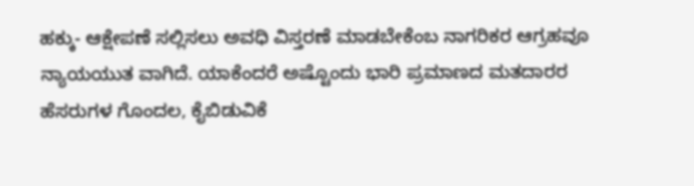ಹಕ್ಕು- ಆಕ್ಷೇಪಣೆ ಸಲ್ಲಿಸಲು ಅವಧಿ ವಿಸ್ತರಣೆ ಮಾಡಬೇಕೆಂಬ ನಾಗರಿಕರ ಆಗ್ರಹವೂ ನ್ಯಾಯಯುತ ವಾಗಿದೆ. ಯಾಕೆಂದರೆ ಅಷ್ಟೊಂದು ಭಾರಿ ಪ್ರಮಾಣದ ಮತದಾರರ ಹೆಸರುಗಳ ಗೊಂದಲ, ಕೈಬಿಡುವಿಕೆ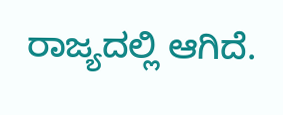ರಾಜ್ಯದಲ್ಲಿ ಆಗಿದೆ.